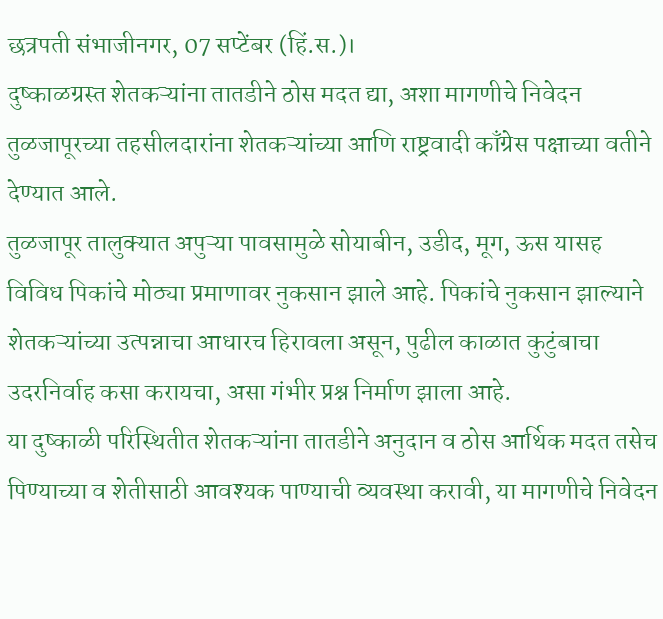छत्रपती संभाजीनगर, 07 सप्टेंबर (हिं.स.)।
दुष्काळग्रस्त शेतकऱ्यांना तातडीने ठोस मदत द्या, अशा मागणीचे निवेदन तुळजापूरच्या तहसीलदारांना शेतकऱ्यांच्या आणि राष्ट्रवादी काँग्रेस पक्षाच्या वतीने देण्यात आले.
तुळजापूर तालुक्यात अपुऱ्या पावसामुळे सोयाबीन, उडीद, मूग, ऊस यासह विविध पिकांचे मोठ्या प्रमाणावर नुकसान झाले आहे. पिकांचे नुकसान झाल्याने शेतकऱ्यांच्या उत्पन्नाचा आधारच हिरावला असून, पुढील काळात कुटुंबाचा उदरनिर्वाह कसा करायचा, असा गंभीर प्रश्न निर्माण झाला आहे.
या दुष्काळी परिस्थितीत शेतकऱ्यांना तातडीने अनुदान व ठोस आर्थिक मदत तसेच पिण्याच्या व शेतीसाठी आवश्यक पाण्याची व्यवस्था करावी, या मागणीचे निवेदन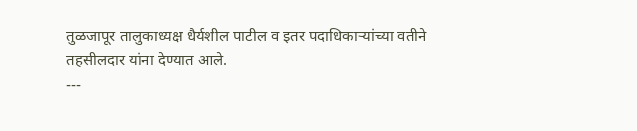तुळजापूर तालुकाध्यक्ष धैर्यशील पाटील व इतर पदाधिकाऱ्यांच्या वतीने तहसीलदार यांना देण्यात आले.
---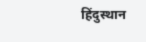हिंदुस्थान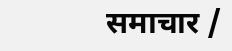समाचार /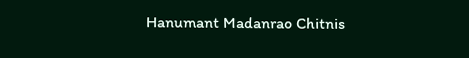Hanumant Madanrao Chitnis